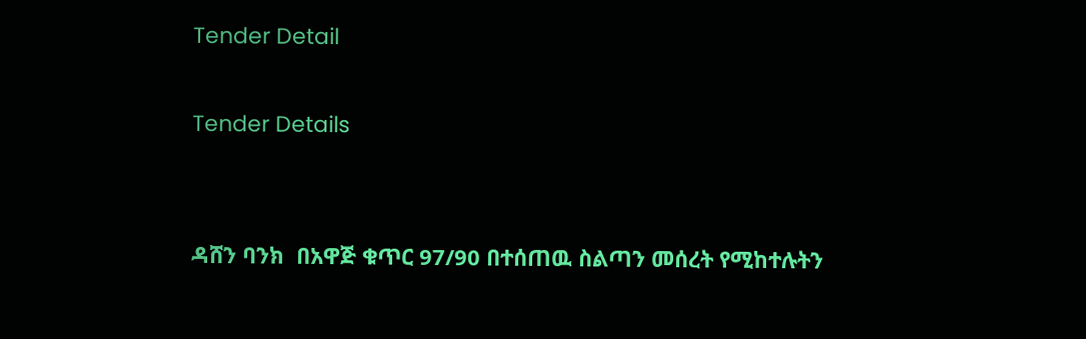Tender Detail

Tender Details


ዳሸን ባንክ  በአዋጅ ቁጥር 97/90 በተሰጠዉ ስልጣን መሰረት የሚከተሉትን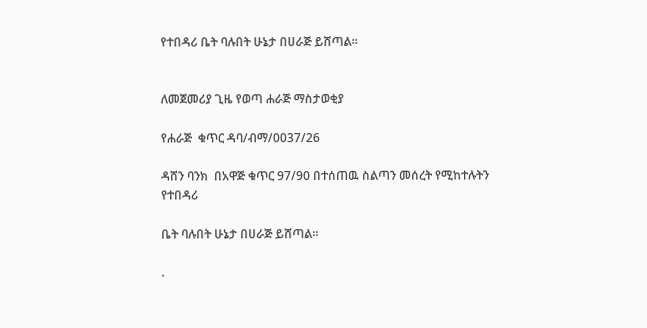የተበዳሪ ቤት ባሉበት ሁኔታ በሀራጅ ይሸጣል፡፡


ለመጀመሪያ ጊዜ የወጣ ሐራጅ ማስታወቂያ

የሐራጅ  ቁጥር ዳባ/ብማ/0037/26

ዳሸን ባንክ  በአዋጅ ቁጥር 97/90 በተሰጠዉ ስልጣን መሰረት የሚከተሉትን  የተበዳሪ

ቤት ባሉበት ሁኔታ በሀራጅ ይሸጣል፡፡

.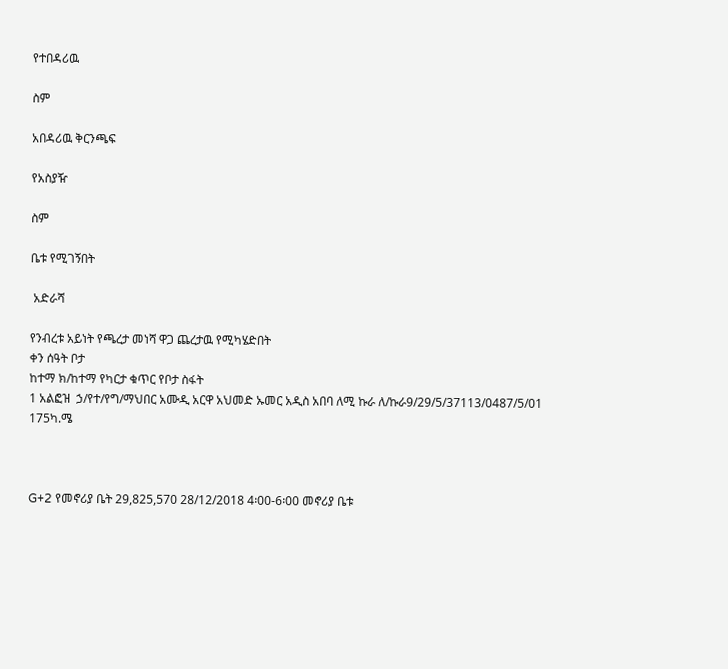የተበዳሪዉ

ስም

አበዳሪዉ ቅርንጫፍ

የአስያዥ

ስም

ቤቱ የሚገኝበት

 አድራሻ

የንብረቱ አይነት የጫረታ መነሻ ዋጋ ጨረታዉ የሚካሄድበት
ቀን ሰዓት ቦታ
ከተማ ክ/ከተማ የካርታ ቁጥር የቦታ ስፋት
1 አልፎዝ  ኃ/የተ/የግ/ማህበር አሙዲ አርዋ አህመድ ኡመር አዲስ አበባ ለሚ ኩራ ለ/ኩራ9/29/5/37113/0487/5/01 175ካ.ሜ



G+2 የመኖሪያ ቤት 29,825,570 28/12/2018 4፡00-6፡00 መኖሪያ ቤቱ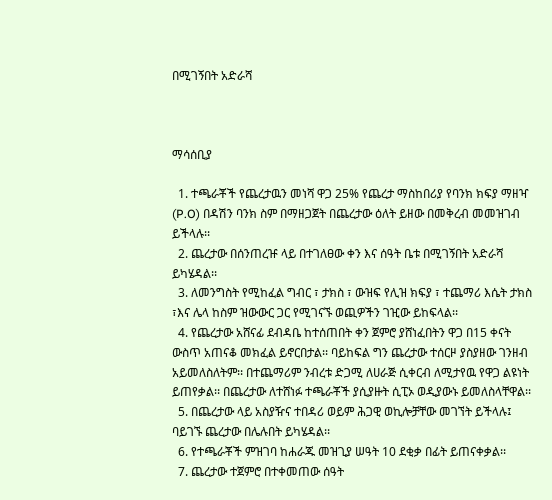በሚገኝበት አድራሻ



ማሳሰቢያ

  1. ተጫራቾች የጨረታዉን መነሻ ዋጋ 25% የጨረታ ማስከበሪያ የባንክ ክፍያ ማዘዣ (P.O) በዳሽን ባንክ ስም በማዘጋጀት በጨረታው ዕለት ይዘው በመቅረብ መመዝገብ ይችላሉ፡፡
  2. ጨረታው በሰንጠረዡ ላይ በተገለፀው ቀን እና ሰዓት ቤቱ በሚገኝበት አድራሻ ይካሄዳል፡፡
  3. ለመንግስት የሚከፈል ግብር ፣ ታክስ ፣ ውዝፍ የሊዝ ክፍያ ፣ ተጨማሪ እሴት ታክስ ፣እና ሌላ ከስም ዝውውር ጋር የሚገናኙ ወጪዎችን ገዢው ይከፍላል፡፡
  4. የጨረታው አሸናፊ ደብዳቤ ከተሰጠበት ቀን ጀምሮ ያሸነፈበትን ዋጋ በ15 ቀናት ውስጥ አጠናቆ መክፈል ይኖርበታል፡፡ ባይከፍል ግን ጨረታው ተሰርዞ ያስያዘው ገንዘብ አይመለስለትም፡፡ በተጨማሪም ንብረቱ ድጋሚ ለሀራጅ ሲቀርብ ለሚታየዉ የዋጋ ልዩነት ይጠየቃል፡፡ በጨረታው ለተሸነፉ ተጫራቾች ያሲያዙት ሲፒኦ ወዲያውኑ ይመለስላቸዋል፡፡
  5. በጨረታው ላይ አስያዥና ተበዳሪ ወይም ሕጋዊ ወኪሎቻቸው መገኘት ይችላሉ፤ ባይገኙ ጨረታው በሌሉበት ይካሄዳል፡፡
  6. የተጫራቾች ምዝገባ ከሐራጁ መዝጊያ ሠዓት 10 ደቂቃ በፊት ይጠናቀቃል፡፡
  7. ጨረታው ተጀምሮ በተቀመጠው ሰዓት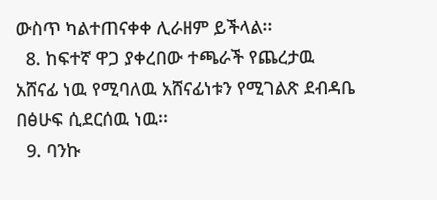ውስጥ ካልተጠናቀቀ ሊራዘም ይችላል፡፡
  8. ከፍተኛ ዋጋ ያቀረበው ተጫራች የጨረታዉ አሸናፊ ነዉ የሚባለዉ አሸናፊነቱን የሚገልጽ ደብዳቤ በፅሁፍ ሲደርሰዉ ነዉ፡፡
  9. ባንኩ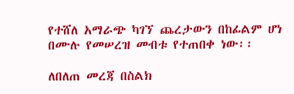የተሸለ አማራጭ ካገኘ ጨረታውን በከፊልም ሆነ በሙሉ የመሠረዝ መብቱ የተጠበቀ ነው፡፡

ለበለጠ መረጃ በስልክ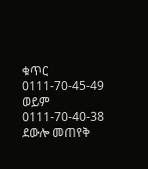ቁጥር 0111-70-45-49 ወይም 0111-70-40-38 ደውሎ መጠየቅ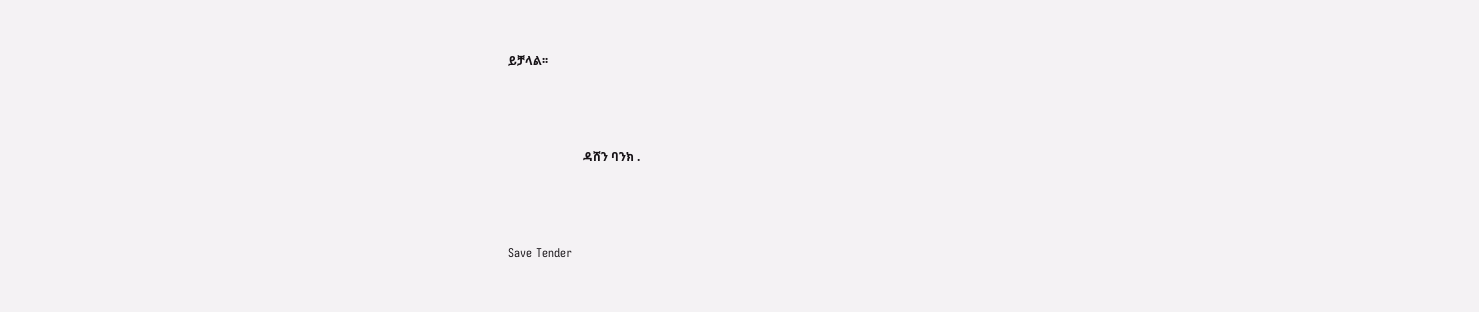ይቻላል፡፡



                         ዳሸን ባንክ .



Save Tender